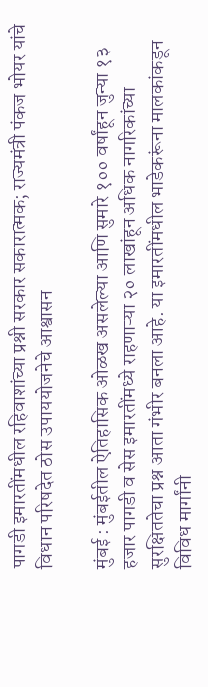पागडी इमारतींमधील रहिवाशांच्या प्रश्नी सरकार सकारात्मक; राज्यमंत्री पंकज भोयर यांचे विधान परिषदेत ठोस उपाययोजनेचे आश्वासन

मुंबई : मुंबईतील ऐतिहासिक ओळख असलेल्या आणि सुमारे १०० वर्षांहून जुन्या १३ हजार पागडी व सेस इमारतींमध्ये राहणाऱ्या २० लाखांहून अधिक नागरिकांच्या सुरक्षिततेचा प्रश्न आता गंभीर बनला आहे. या इमारतींमधील भाडेकरूंना मालकांकडून विविध मार्गांनी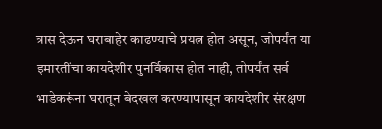त्रास देऊन घराबाहेर काढण्याचे प्रयत्न होत असून, जोपर्यंत या इमारतींचा कायदेशीर पुनर्विकास होत नाही, तोपर्यंत सर्व भाडेकरूंना घरातून बेदखल करण्यापासून कायदेशीर संरक्षण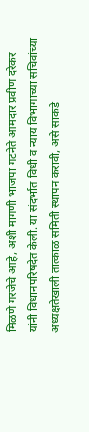मिळणे गरजेचे आहे, अशी मागणी भाजपा गटनेते आमदार प्रवीण दरेकर यांनी विधानपरिषदेत केली. या संदर्भात विधी व न्याय विभागाच्या सचिवांच्या अध्यक्षतेखाली तात्काळ समिती स्थापन करावी, असे साकडे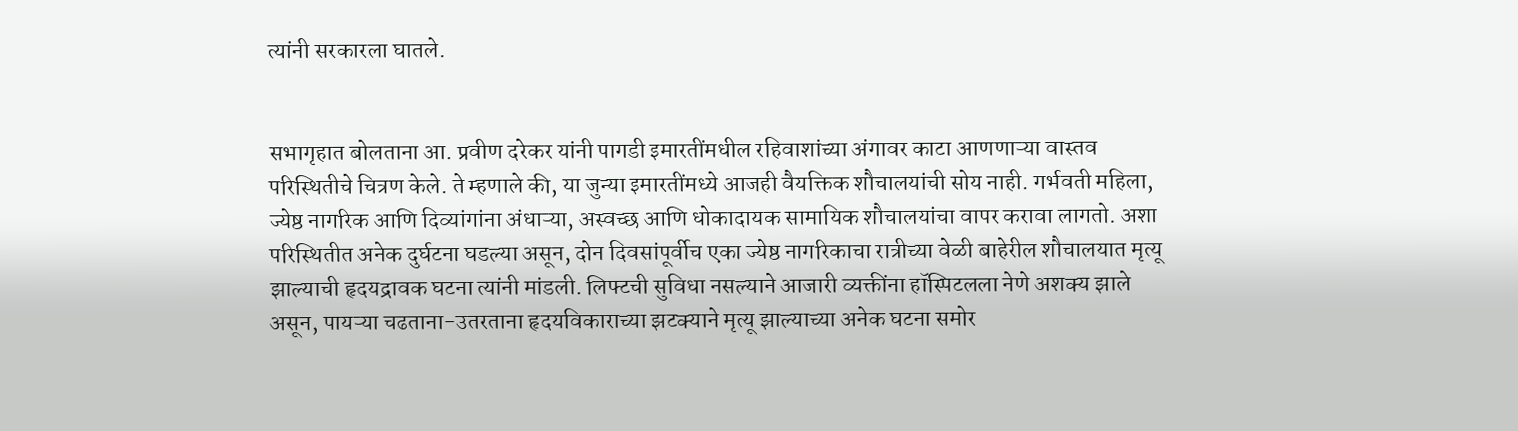त्यांनी सरकारला घातले.


सभागृहात बोलताना आ. प्रवीण दरेकर यांनी पागडी इमारतींमधील रहिवाशांच्या अंगावर काटा आणणाऱ्या वास्तव परिस्थितीचे चित्रण केले. ते म्हणाले की, या जुन्या इमारतींमध्ये आजही वैयक्तिक शौचालयांची सोय नाही. गर्भवती महिला, ज्येष्ठ नागरिक आणि दिव्यांगांना अंधाऱ्या, अस्वच्छ आणि धोकादायक सामायिक शौचालयांचा वापर करावा लागतो. अशा परिस्थितीत अनेक दुर्घटना घडल्या असून, दोन दिवसांपूर्वीच एका ज्येष्ठ नागरिकाचा रात्रीच्या वेळी बाहेरील शौचालयात मृत्यू झाल्याची हृदयद्रावक घटना त्यांनी मांडली. लिफ्टची सुविधा नसल्याने आजारी व्यक्तींना हॉस्पिटलला नेणे अशक्य झाले असून, पायऱ्या चढताना-उतरताना हृदयविकाराच्या झटक्याने मृत्यू झाल्याच्या अनेक घटना समोर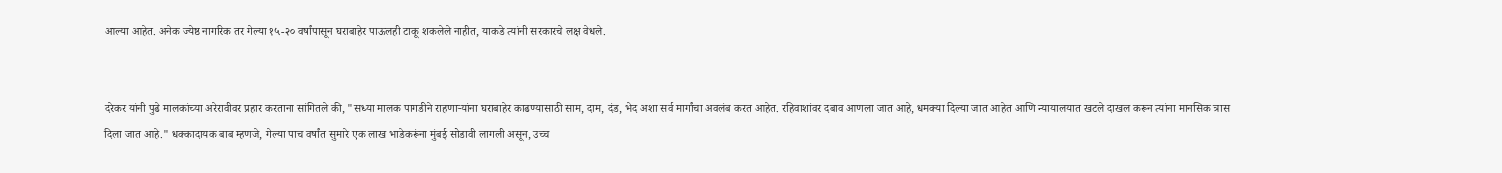आल्या आहेत. अनेक ज्येष्ठ नागरिक तर गेल्या १५-२० वर्षांपासून घराबाहेर पाऊलही टाकू शकलेले नाहीत, याकडे त्यांनी सरकारचे लक्ष वेधले.


दरेकर यांनी पुढे मालकांच्या अरेरावीवर प्रहार करताना सांगितले की, "सध्या मालक पागडीने राहणाऱ्यांना घराबाहेर काढण्यासाठी साम, दाम, दंड, भेद अशा सर्व मार्गांचा अवलंब करत आहेत. रहिवाशांवर दबाव आणला जात आहे, धमक्या दिल्या जात आहेत आणि न्यायालयात खटले दाखल करून त्यांना मानसिक त्रास दिला जात आहे." धक्कादायक बाब म्हणजे, गेल्या पाच वर्षांत सुमारे एक लाख भाडेकरूंना मुंबई सोडावी लागली असून, उच्च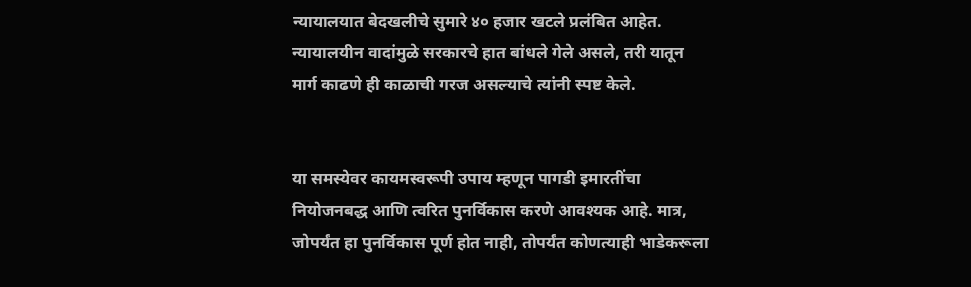न्यायालयात बेदखलीचे सुमारे ४० हजार खटले प्रलंबित आहेत. न्यायालयीन वादांमुळे सरकारचे हात बांधले गेले असले, तरी यातून मार्ग काढणे ही काळाची गरज असल्याचे त्यांनी स्पष्ट केले.


या समस्येवर कायमस्वरूपी उपाय म्हणून पागडी इमारतींचा नियोजनबद्ध आणि त्वरित पुनर्विकास करणे आवश्यक आहे. मात्र, जोपर्यंत हा पुनर्विकास पूर्ण होत नाही, तोपर्यंत कोणत्याही भाडेकरूला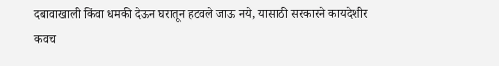दबावाखाली किंवा धमकी देऊन घरातून हटवले जाऊ नये, यासाठी सरकारने कायदेशीर कवच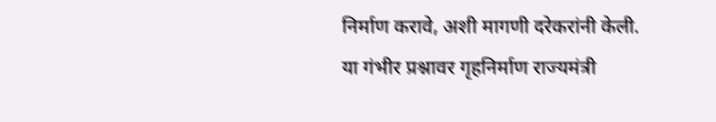निर्माण करावे, अशी मागणी दरेकरांनी केली. या गंभीर प्रश्नावर गृहनिर्माण राज्यमंत्री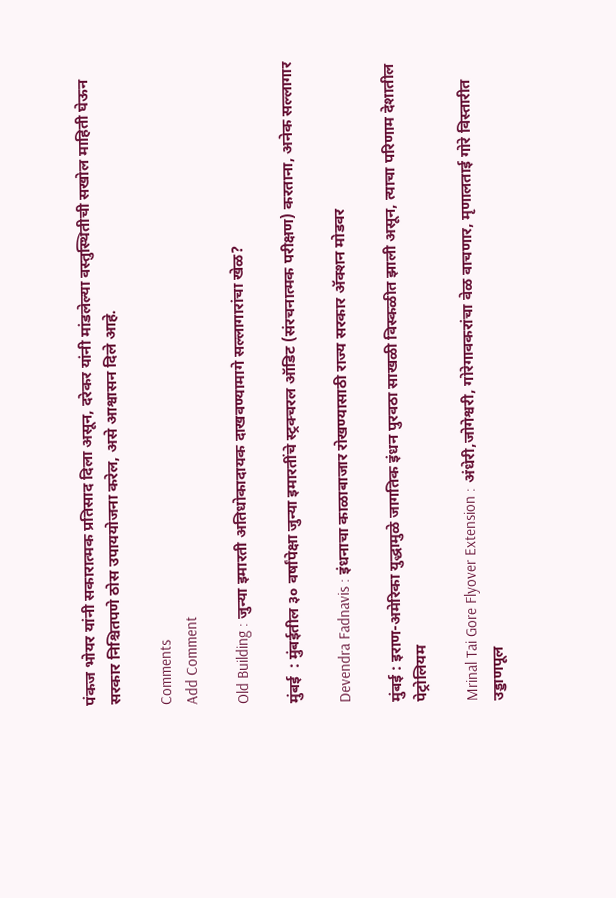पंकज भोयर यांनी सकारात्मक प्रतिसाद दिला असून, दरेकर यांनी मांडलेल्या वस्तुस्थितीची सखोल माहिती घेऊन सरकार निश्चितपणे ठोस उपाययोजना करेल, असे आश्वासन दिले आहे.

Comments
Add Comment

Old Building : जुन्या इमारती अतिधोकादायक दाखवण्यामागे सल्लागारांचा खेळ?

मुंबई  : मुंबईतील ३० वर्षांपेक्षा जुन्या इमारतींचे स्ट्रक्चरल ऑडिट (संरचनात्मक परीक्षण) करताना, अनेक सल्लागार

Devendra Fadnavis : इंधनाचा काळाबाजार रोखण्यासाठी राज्य सरकार ॲक्शन मोडवर

मुंबई : इराण-अमेरिका युद्धामुळे जागतिक इंधन पुरवठा साखळी विस्कळीत झाली असून, त्याचा परिणाम देशातील पेट्रोलियम

Mrinal Tai Gore Flyover Extension : अंधेरी,जोगेश्वरी, गोरेगावकरांचा वेळ वाचणार, मृणालताई गोरे विस्तारीत उड्डाणपूल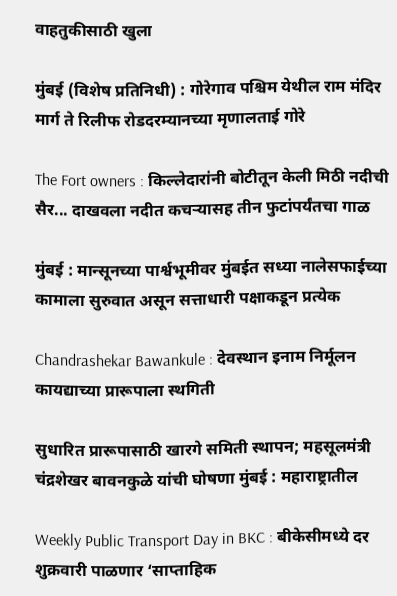वाहतुकीसाठी खुला

मुंबई (विशेष प्रतिनिधी) : गोरेगाव पश्चिम येथील राम मंदिर मार्ग ते रिलीफ रोडदरम्यानच्या मृणालताई गोरे

The Fort owners : किल्लेदारांनी बोटीतून केली मिठी नदीची सैर... दाखवला नदीत कचऱ्यासह तीन फुटांपर्यंतचा गाळ

मुंबई : मान्सूनच्या पार्श्वभूमीवर मुंबईत सध्या नालेसफाईच्या कामाला सुरुवात असून सत्ताधारी पक्षाकडून प्रत्येक

Chandrashekar Bawankule : देवस्थान इनाम निर्मूलन कायद्याच्या प्रारूपाला स्थगिती

सुधारित प्रारूपासाठी खारगे समिती स्थापन; महसूलमंत्री चंद्रशेखर बावनकुळे यांची घोषणा मुंबई : महाराष्ट्रातील

Weekly Public Transport Day in BKC : बीकेसीमध्ये दर शुक्रवारी पाळणार ‘साप्ताहिक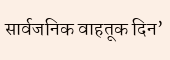सार्वजनिक वाहतूक दिन’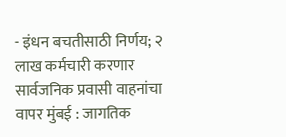- इंधन बचतीसाठी निर्णय; २ लाख कर्मचारी करणार सार्वजनिक प्रवासी वाहनांचा वापर मुंबई : जागतिक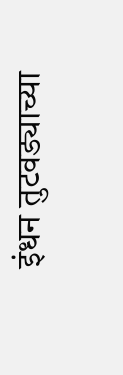इंधन तुटवड्याच्या